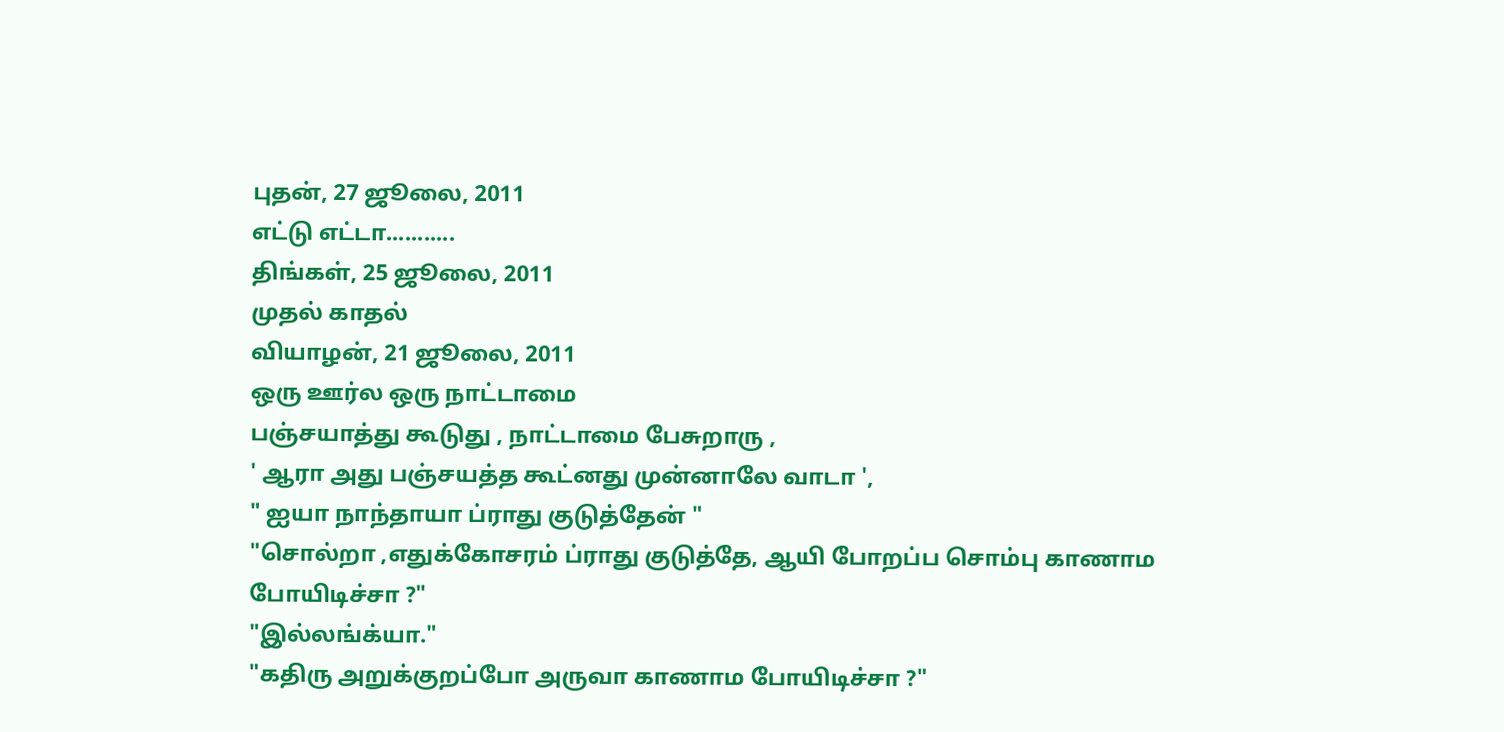புதன், 27 ஜூலை, 2011
எட்டு எட்டா...........
திங்கள், 25 ஜூலை, 2011
முதல் காதல்
வியாழன், 21 ஜூலை, 2011
ஒரு ஊர்ல ஒரு நாட்டாமை
பஞ்சயாத்து கூடுது , நாட்டாமை பேசுறாரு ,
' ஆரா அது பஞ்சயத்த கூட்னது முன்னாலே வாடா ',
" ஐயா நாந்தாயா ப்ராது குடுத்தேன் "
"சொல்றா ,எதுக்கோசரம் ப்ராது குடுத்தே, ஆயி போறப்ப சொம்பு காணாம போயிடிச்சா ?"
"இல்லங்க்யா."
"கதிரு அறுக்குறப்போ அருவா காணாம போயிடிச்சா ?"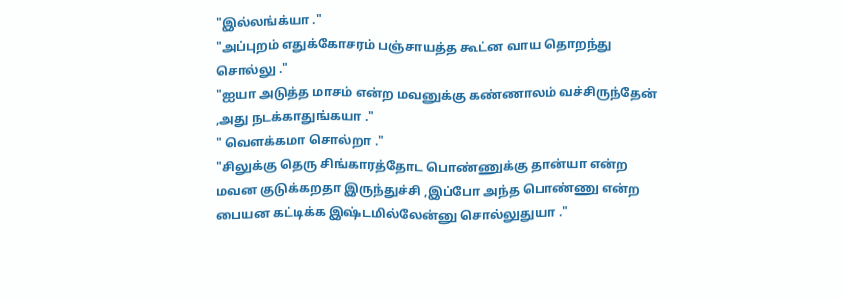"இல்லங்க்யா ."
"அப்புறம் எதுக்கோசரம் பஞ்சாயத்த கூட்ன வாய தொறந்து சொல்லு ."
"ஐயா அடுத்த மாசம் என்ற மவனுக்கு கண்ணாலம் வச்சிருந்தேன் ,அது நடக்காதுங்கயா ."
" வெளக்கமா சொல்றா ."
"சிலுக்கு தெரு சிங்காரத்தோட பொண்ணுக்கு தான்யா என்ற மவன குடுக்கறதா இருந்துச்சி ,இப்போ அந்த பொண்ணு என்ற பையன கட்டிக்க இஷ்டமில்லேன்னு சொல்லுதுயா ."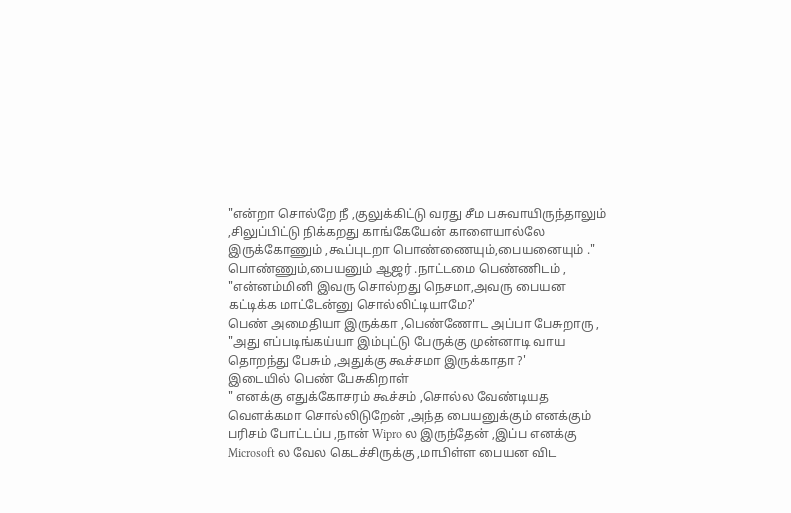"என்றா சொல்றே நீ ,குலுக்கிட்டு வரது சீம பசுவாயிருந்தாலும் ,சிலுப்பிட்டு நிக்கறது காங்கேயேன் காளையால்லே இருக்கோணும் ,கூப்புடறா பொண்ணையும்,பையனையும் ."
பொண்ணும்,பையனும் ஆஜர் .நாட்டமை பெண்ணிடம் ,
"என்னம்மினி இவரு சொல்றது நெசமா,அவரு பையன கட்டிக்க மாட்டேன்னு சொல்லிட்டியாமே?'
பெண் அமைதியா இருக்கா ,பெண்ணோட அப்பா பேசுறாரு ,
"அது எப்படிங்கய்யா இம்புட்டு பேருக்கு முன்னாடி வாய தொறந்து பேசும் ,அதுக்கு கூச்சமா இருக்காதா ?'
இடையில் பெண் பேசுகிறாள்
" எனக்கு எதுக்கோசரம் கூச்சம் ,சொல்ல வேண்டியத வெளக்கமா சொல்லிடுறேன் ,அந்த பையனுக்கும் எனக்கும் பரிசம் போட்டப்ப ,நான் Wipro ல இருந்தேன் ,இப்ப எனக்கு Microsoft ல வேல கெடச்சிருக்கு ,மாபிள்ள பையன விட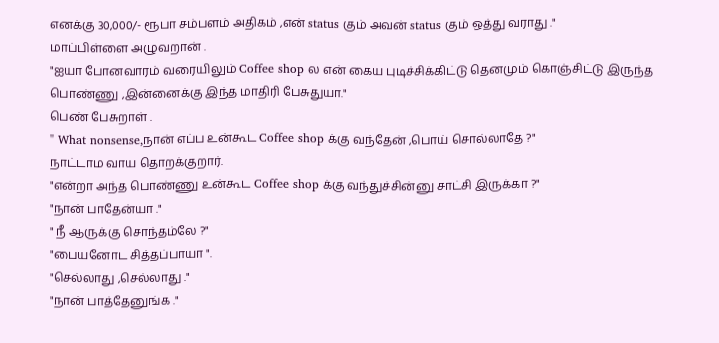எனக்கு 30,000/- ரூபா சம்பளம் அதிகம் ,என் status கும் அவன் status கும் ஒத்து வராது ."
மாப்பிள்ளை அழுவறான் .
"ஐயா போனவாரம் வரையிலும் Coffee shop ல என் கைய புடிச்சிக்கிட்டு தெனமும் கொஞ்சிட்டு இருந்த பொண்ணு ,இன்னைக்கு இந்த மாதிரி பேசுதுயா."
பெண் பேசுறாள் .
" What nonsense,நான் எப்ப உன்கூட Coffee shop க்கு வந்தேன் ,பொய் சொல்லாதே ?"
நாட்டாம வாய தொறக்குறார்.
"என்றா அந்த பொண்ணு உன்கூட Coffee shop க்கு வந்துச்சின்னு சாட்சி இருக்கா ?"
"நான் பாதேன்யா ."
" நீ ஆருக்கு சொந்தம்லே ?"
"பையனோட சித்தப்பாயா ".
"செல்லாது ,செல்லாது ."
"நான் பாத்தேனுங்க ."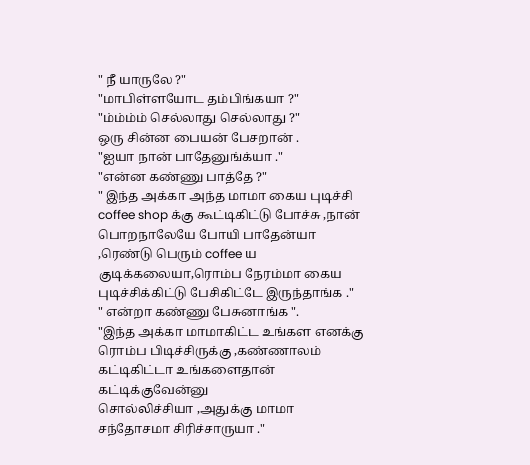" நீ யாருலே ?"
"மாபிள்ளயோட தம்பிங்கயா ?"
"ம்ம்ம்ம் செல்லாது செல்லாது ?"
ஒரு சின்ன பையன் பேசறான் .
"ஐயா நான் பாதேனுங்க்யா ."
"என்ன கண்ணு பாத்தே ?"
" இந்த அக்கா அந்த மாமா கைய புடிச்சி coffee shop க்கு கூட்டிகிட்டு போச்சு ,நான் பொறநாலேயே போயி பாதேன்யா ,ரெண்டு பெரும் coffee ய குடிக்கலையா,ரொம்ப நேரம்மா கைய புடிச்சிக்கிட்டு பேசிகிட்டே இருந்தாங்க ."
" என்றா கண்ணு பேசுனாங்க ".
"இந்த அக்கா மாமாகிட்ட உங்கள எனக்கு ரொம்ப பிடிச்சிருக்கு ,கண்ணாலம் கட்டிகிட்டா உங்களைதான் கட்டிக்குவேன்னு
சொல்லிச்சியா ,அதுக்கு மாமா சந்தோசமா சிரிச்சாருயா ."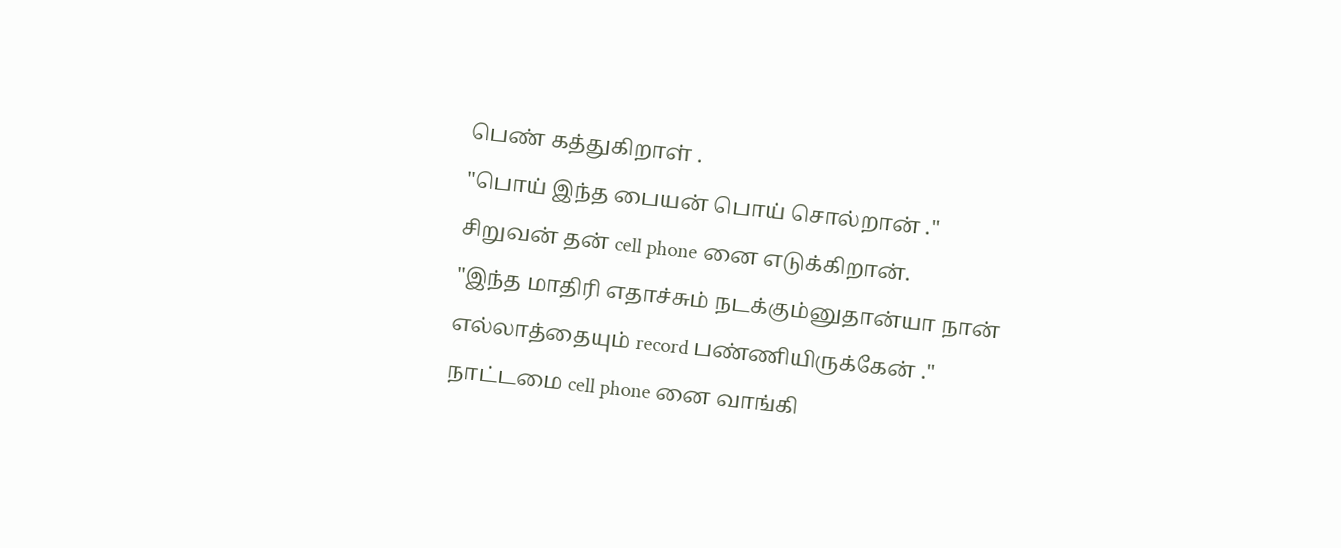பெண் கத்துகிறாள் .
"பொய் இந்த பையன் பொய் சொல்றான் ."
சிறுவன் தன் cell phone னை எடுக்கிறான்.
"இந்த மாதிரி எதாச்சும் நடக்கும்னுதான்யா நான் எல்லாத்தையும் record பண்ணியிருக்கேன் ."
நாட்டமை cell phone னை வாங்கி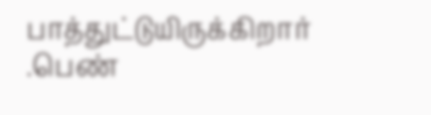பாத்துட்டுயிருக்கிறார் .பெண்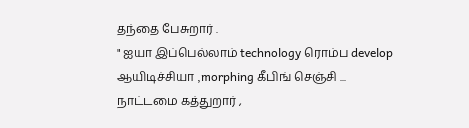தந்தை பேசுறார் .
" ஐயா இப்பெல்லாம் technology ரொம்ப develop ஆயிடிச்சியா ,morphing கீபிங் செஞ்சி ...
நாட்டமை கத்துறார் ,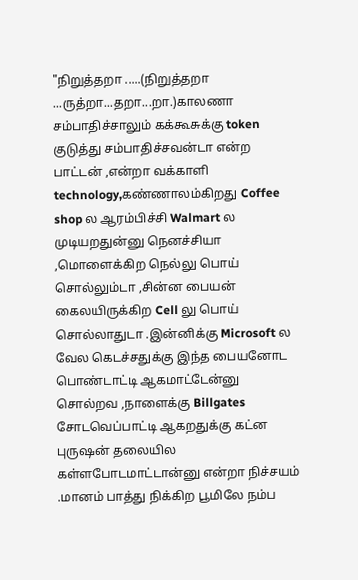"நிறுத்தறா .....(நிறுத்தறா ...ருத்றா...தறா...றா.)காலணா சம்பாதிச்சாலும் கக்கூசுக்கு token குடுத்து சம்பாதிச்சவன்டா என்ற பாட்டன் ,என்றா வக்காளி technology,கண்ணாலம்கிறது Coffee shop ல ஆரம்பிச்சி Walmart ல முடியறதுன்னு நெனச்சியா ,மொளைக்கிற நெல்லு பொய் சொல்லும்டா ,சின்ன பையன் கைலயிருக்கிற Cell லு பொய் சொல்லாதுடா .இன்னிக்கு Microsoft ல வேல கெடச்சதுக்கு இந்த பையனோட பொண்டாட்டி ஆகமாட்டேன்னு சொல்றவ ,நாளைக்கு Billgates சோடவெப்பாட்டி ஆகறதுக்கு கட்ன புருஷன் தலையில கள்ளபோடமாட்டான்னு என்றா நிச்சயம் .மானம் பாத்து நிக்கிற பூமிலே நம்ப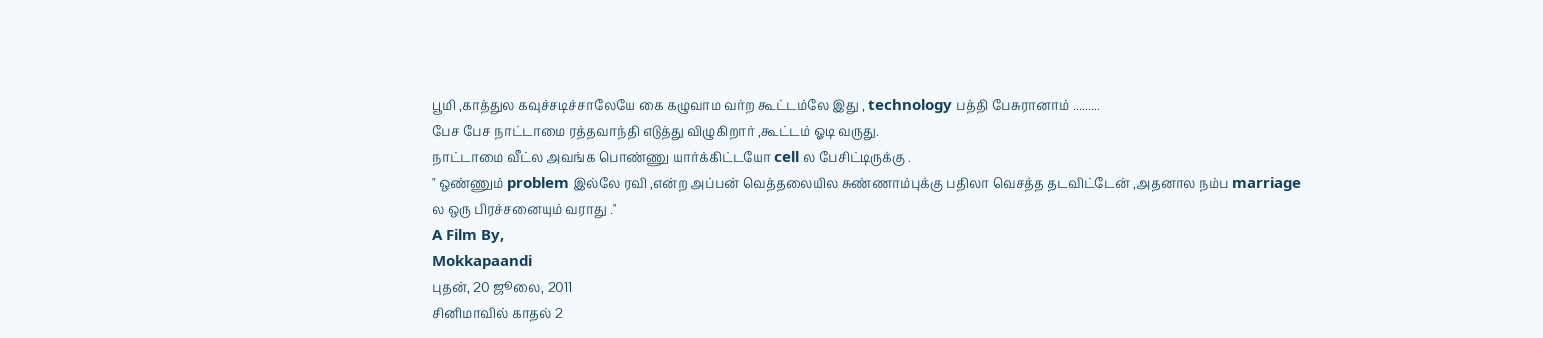பூமி ,காத்துல கவுச்சடிச்சாலேயே கை கழுவாம வர்ற கூட்டம்லே இது , technology பத்தி பேசுரானாம் .........
பேச பேச நாட்டாமை ரத்தவாந்தி எடுத்து விழுகிறார் ,கூட்டம் ஓடி வருது.
நாட்டாமை வீட்ல அவங்க பொண்ணு யார்க்கிட்டயோ cell ல பேசிட்டிருக்கு .
" ஒண்ணும் problem இல்லே ரவி ,என்ற அப்பன் வெத்தலையில சுண்ணாம்புக்கு பதிலா வெசத்த தடவிட்டேன் ,அதனால நம்ப marriage ல ஒரு பிரச்சனையும் வராது ."
A Film By,
Mokkapaandi
புதன், 20 ஜூலை, 2011
சினிமாவில் காதல் 2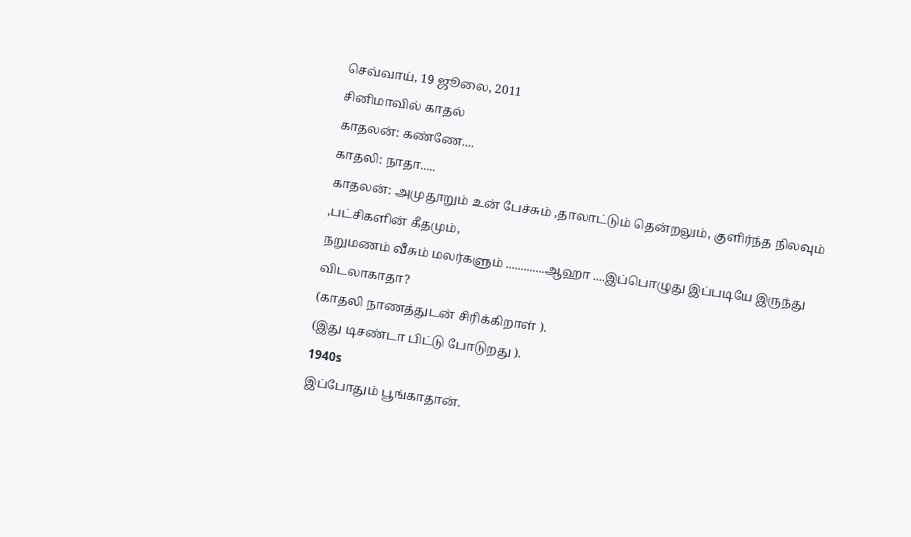செவ்வாய், 19 ஜூலை, 2011
சினிமாவில் காதல்
காதலன்: கண்ணே....
காதலி: நாதா.....
காதலன்: அமுதூறும் உன் பேச்சும் ,தாலாட்டும் தென்றலும், குளிர்ந்த நிலவும் ,பட்சிகளின் கீதமும்,
நறுமணம் வீசும் மலர்களும் .............ஆஹா ....இப்பொழுது இப்படியே இருந்து விடலாகாதா?
(காதலி நாணத்துடன் சிரிக்கிறாள் ).
(இது டிசண்டா பிட்டு போடுறது ).
1940s
இப்போதும் பூங்காதான்.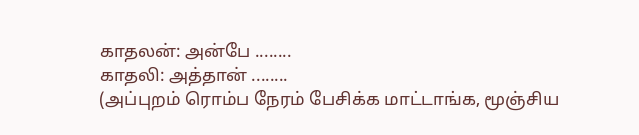காதலன்: அன்பே ........
காதலி: அத்தான் ........
(அப்புறம் ரொம்ப நேரம் பேசிக்க மாட்டாங்க, மூஞ்சிய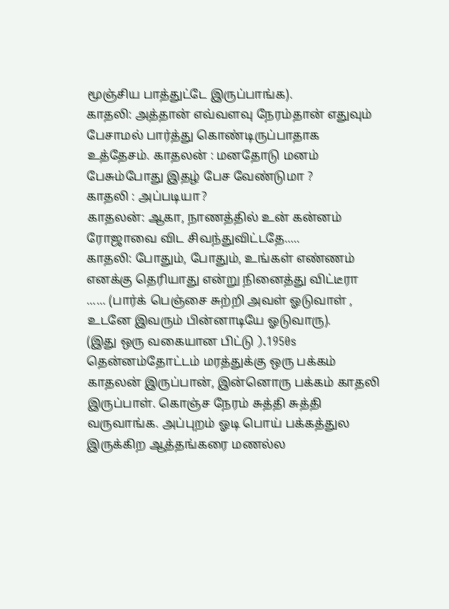மூஞ்சிய பாத்துட்டே இருப்பாங்க).
காதலி: அத்தான் எவ்வளவு நேரம்தான் எதுவும் பேசாமல் பார்த்து கொண்டிருப்பாதாக உத்தேசம். காதலன் : மனதோடு மனம் பேசும்போது இதழ் பேச வேண்டுமா ?
காதலி : அப்படியா?
காதலன்: ஆகா, நாணத்தில் உன் கன்னம் ரோஜாவை விட சிவந்துவிட்டதே.....
காதலி: போதும், போதும், உங்கள் எண்ணம் எனக்கு தெரியாது என்று நினைத்து விட்டீரா ...... (பார்க் பெஞ்சை சுற்றி அவள் ஓடுவாள் , உடனே இவரும் பின்னாடியே ஓடுவாரு).
(இது ஒரு வகையான பிட்டு ).1950s
தென்னம்தோட்டம் மரத்துக்கு ஒரு பக்கம் காதலன் இருப்பான், இன்னொரு பக்கம் காதலி இருப்பாள். கொஞ்ச நேரம் சுத்தி சுத்தி வருவாங்க. அப்புறம் ஓடி பொய் பக்கத்துல இருக்கிற ஆத்தங்கரை மணல்ல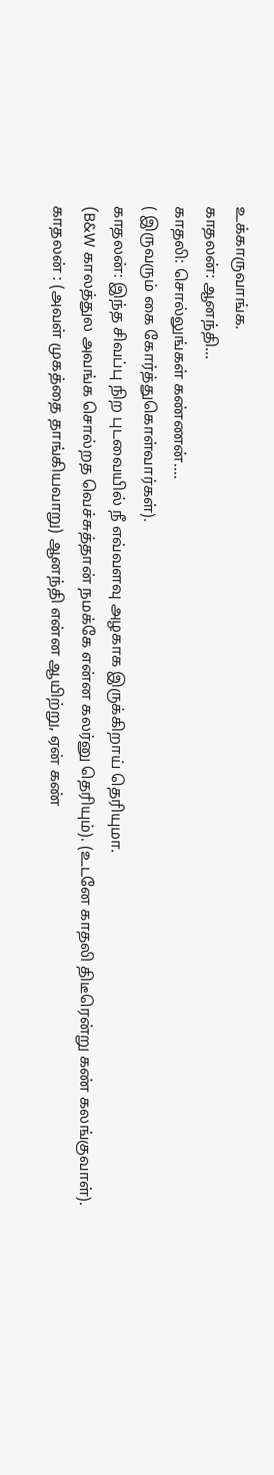உக்காருவாங்க.
காதலன்: ஆனந்தி...
காதலி: சொல்லுங்கள் கண்ணன்....
( இருவரும் கை கோர்த்துகொள்வார்கள்).
காதலன்: இந்த சிவப்பு நிற புடவையில் நீ எவ்வளவு அழகாக இருக்கிறாய் தெரியுமா.
(B&W காலத்துல அவங்க சொல்றத வெச்சுத்தான் நமக்கே என்ன கலர்னு தெரியும்). (உடனே காதலி திடீரென்று கண் கலங்குவாள்).
காதலன் : (அவள் முகத்தை தாங்கியவாறு) ஆனந்தி என்ன ஆயிற்று, ஏன் கண்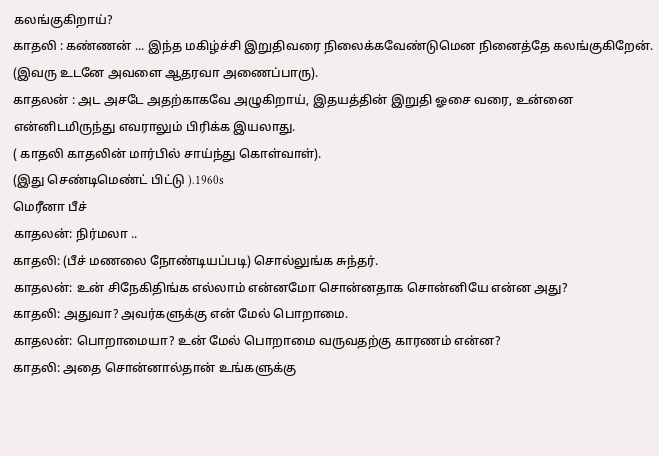கலங்குகிறாய்?
காதலி : கண்ணன் ... இந்த மகிழ்ச்சி இறுதிவரை நிலைக்கவேண்டுமென நினைத்தே கலங்குகிறேன். (இவரு உடனே அவளை ஆதரவா அணைப்பாரு).
காதலன் : அட அசடே அதற்காகவே அழுகிறாய், இதயத்தின் இறுதி ஓசை வரை, உன்னை என்னிடமிருந்து எவராலும் பிரிக்க இயலாது.
( காதலி காதலின் மார்பில் சாய்ந்து கொள்வாள்).
(இது செண்டிமெண்ட் பிட்டு ).1960s
மெரீனா பீச்
காதலன்: நிர்மலா ..
காதலி: (பீச் மணலை நோண்டியப்படி) சொல்லுங்க சுந்தர்.
காதலன்: உன் சிநேகிதிங்க எல்லாம் என்னமோ சொன்னதாக சொன்னியே என்ன அது?
காதலி: அதுவா? அவர்களுக்கு என் மேல் பொறாமை.
காதலன்: பொறாமையா? உன் மேல் பொறாமை வருவதற்கு காரணம் என்ன?
காதலி: அதை சொன்னால்தான் உங்களுக்கு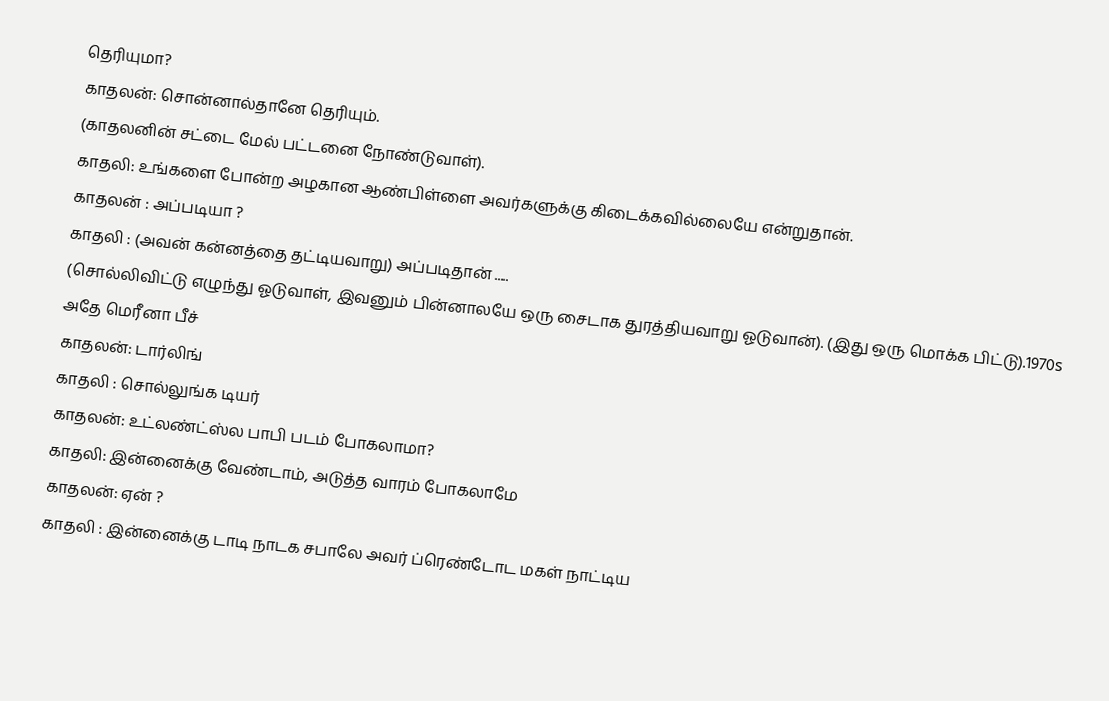தெரியுமா?
காதலன்: சொன்னால்தானே தெரியும்.
(காதலனின் சட்டை மேல் பட்டனை நோண்டுவாள்).
காதலி: உங்களை போன்ற அழகான ஆண்பிள்ளை அவர்களுக்கு கிடைக்கவில்லையே என்றுதான்.
காதலன் : அப்படியா ?
காதலி : (அவன் கன்னத்தை தட்டியவாறு) அப்படிதான் .....
(சொல்லிவிட்டு எழுந்து ஓடுவாள், இவனும் பின்னாலயே ஒரு சைடாக துரத்தியவாறு ஓடுவான்). (இது ஒரு மொக்க பிட்டு).1970s
அதே மெரீனா பீச்
காதலன்: டார்லிங்
காதலி : சொல்லுங்க டியர்
காதலன்: உட்லண்ட்ஸ்ல பாபி படம் போகலாமா?
காதலி: இன்னைக்கு வேண்டாம், அடுத்த வாரம் போகலாமே
காதலன்: ஏன் ?
காதலி : இன்னைக்கு டாடி நாடக சபாலே அவர் ப்ரெண்டோட மகள் நாட்டிய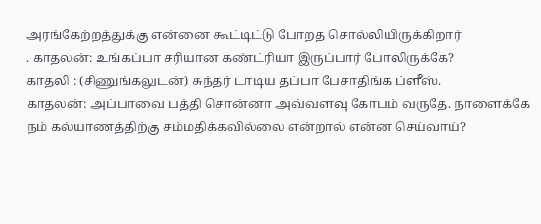அரங்கேற்றத்துக்கு என்னை கூட்டிட்டு போறத சொல்லியிருக்கிறார்
. காதலன்: உங்கப்பா சரியான கண்ட்ரியா இருப்பார் போலிருக்கே?
காதலி : (சிணுங்கலுடன்) சுந்தர் டாடிய தப்பா பேசாதிங்க ப்ளீஸ்.
காதலன்: அப்பாவை பத்தி சொன்னா அவ்வளவு கோபம் வருதே. நாளைக்கே நம் கல்யாணத்திற்கு சம்மதிக்கவில்லை என்றால் என்ன செய்வாய்?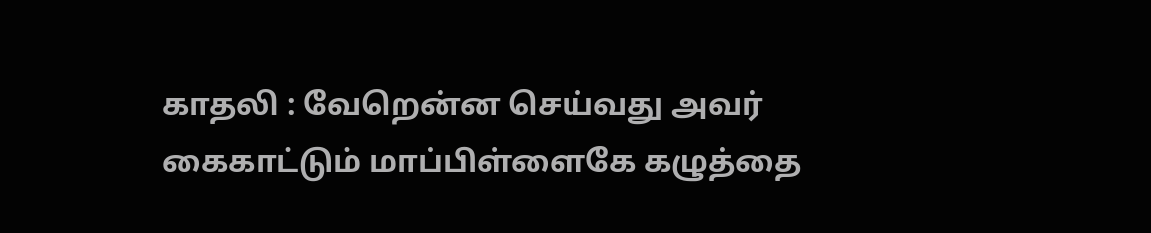காதலி : வேறென்ன செய்வது அவர் கைகாட்டும் மாப்பிள்ளைகே கழுத்தை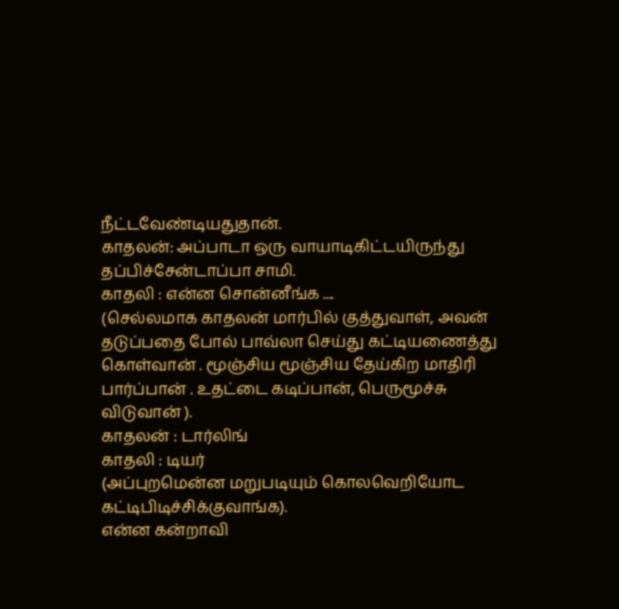நீட்டவேண்டியதுதான்.
காதலன்: அப்பாடா ஒரு வாயாடிகிட்டயிருந்து தப்பிச்சேன்டாப்பா சாமி.
காதலி : என்ன சொன்னீங்க ....
(செல்லமாக காதலன் மார்பில் குத்துவாள், அவன் தடுப்பதை போல் பாவ்லா செய்து கட்டியணைத்து கொள்வான் . மூஞ்சிய மூஞ்சிய தேய்கிற மாதிரி பார்ப்பான் . உதட்டை கடிப்பான், பெருமூச்சு விடுவான் ).
காதலன் : டார்லிங்
காதலி : டியர்
(அப்புறமென்ன மறுபடியும் கொலவெறியோட கட்டிபிடிச்சிக்குவாங்க).
என்ன கன்றாவி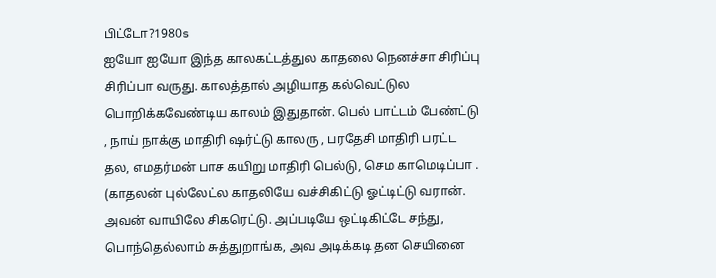பிட்டோ?1980s
ஐயோ ஐயோ இந்த காலகட்டத்துல காதலை நெனச்சா சிரிப்பு சிரிப்பா வருது. காலத்தால் அழியாத கல்வெட்டுல பொறிக்கவேண்டிய காலம் இதுதான். பெல் பாட்டம் பேண்ட்டு , நாய் நாக்கு மாதிரி ஷர்ட்டு காலரு , பரதேசி மாதிரி பரட்ட தல, எமதர்மன் பாச கயிறு மாதிரி பெல்டு, செம காமெடிப்பா . (காதலன் புல்லேட்ல காதலியே வச்சிகிட்டு ஓட்டிட்டு வரான். அவன் வாயிலே சிகரெட்டு. அப்படியே ஒட்டிகிட்டே சந்து, பொந்தெல்லாம் சுத்துறாங்க, அவ அடிக்கடி தன செயினை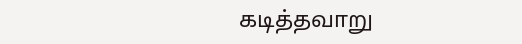கடித்தவாறு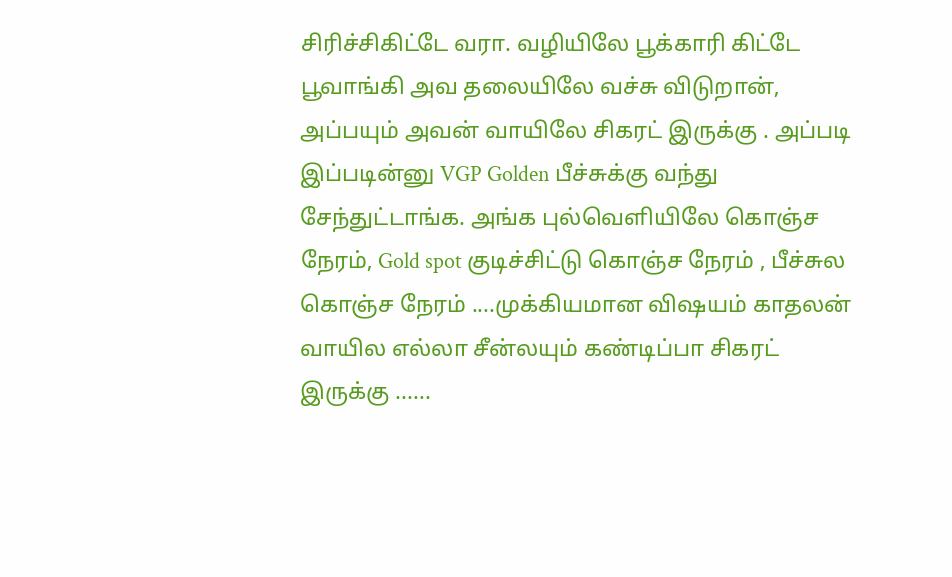சிரிச்சிகிட்டே வரா. வழியிலே பூக்காரி கிட்டே பூவாங்கி அவ தலையிலே வச்சு விடுறான், அப்பயும் அவன் வாயிலே சிகரட் இருக்கு . அப்படி இப்படின்னு VGP Golden பீச்சுக்கு வந்து சேந்துட்டாங்க. அங்க புல்வெளியிலே கொஞ்ச நேரம், Gold spot குடிச்சிட்டு கொஞ்ச நேரம் , பீச்சுல கொஞ்ச நேரம் ....முக்கியமான விஷயம் காதலன் வாயில எல்லா சீன்லயும் கண்டிப்பா சிகரட் இருக்கு ......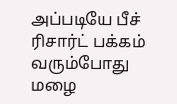அப்படியே பீச் ரிசார்ட் பக்கம் வரும்போது மழை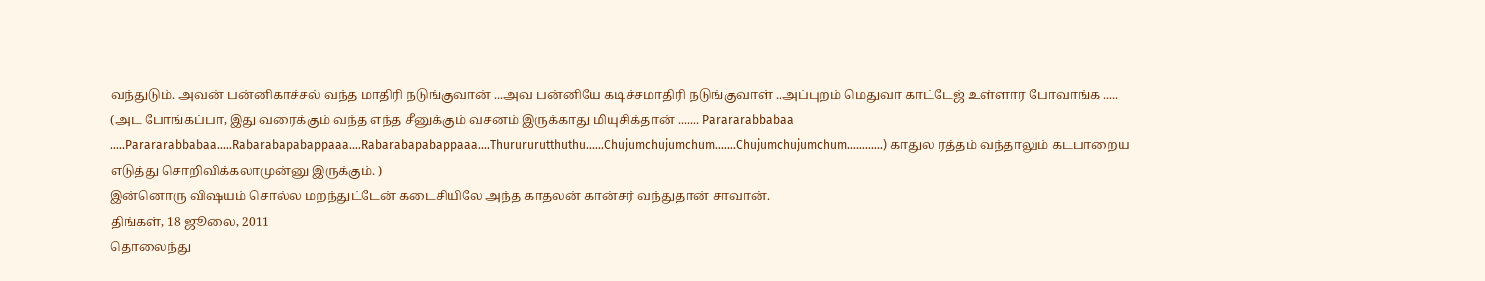வந்துடும். அவன் பன்னிகாச்சல் வந்த மாதிரி நடுங்குவான் ...அவ பன்னியே கடிச்சமாதிரி நடுங்குவாள் ..அப்புறம் மெதுவா காட்டேஜ் உள்ளார போவாங்க .....
(அட போங்கப்பா, இது வரைக்கும் வந்த எந்த சீனுக்கும் வசனம் இருக்காது மியுசிக்தான் ....... Parararabbabaa .....Parararabbabaa.....Rabarabapabappaaa....Rabarabapabappaaa....Thurururutthuthu......Chujumchujumchum.......Chujumchujumchum............) காதுல ரத்தம் வந்தாலும் கடபாறைய எடுத்து சொறிவிக்கலாமுன்னு இருக்கும். )
இன்னொரு விஷயம் சொல்ல மறந்துட்டேன் கடைசியிலே அந்த காதலன் கான்சர் வந்துதான் சாவான்.
திங்கள், 18 ஜூலை, 2011
தொலைந்து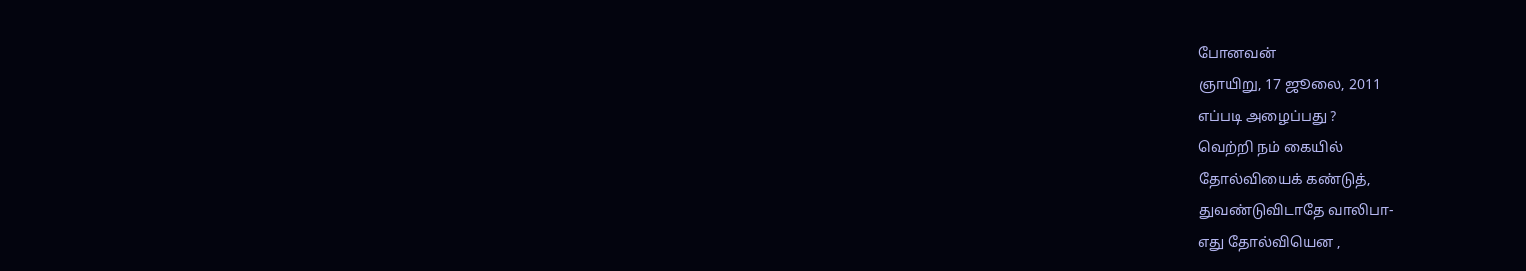போனவன்
ஞாயிறு, 17 ஜூலை, 2011
எப்படி அழைப்பது ?
வெற்றி நம் கையில்
தோல்வியைக் கண்டுத்,
துவண்டுவிடாதே வாலிபா-
எது தோல்வியென ,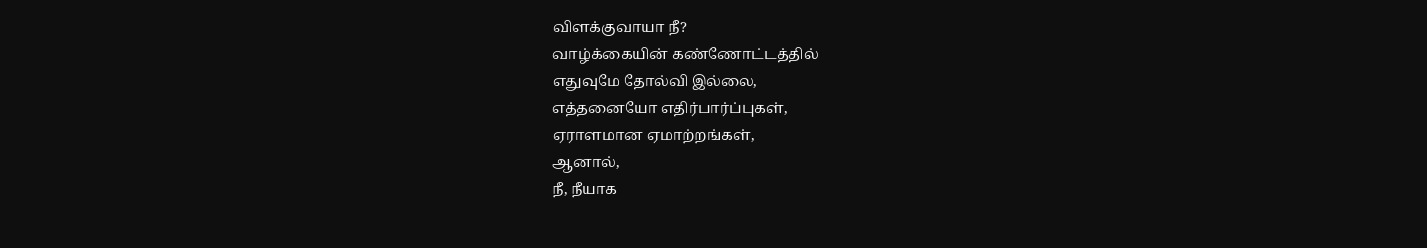விளக்குவாயா நீ?
வாழ்க்கையின் கண்ணோட்டத்தில்
எதுவுமே தோல்வி இல்லை,
எத்தனையோ எதிர்பார்ப்புகள்,
ஏராளமான ஏமாற்றங்கள்,
ஆனால்,
நீ, நீயாக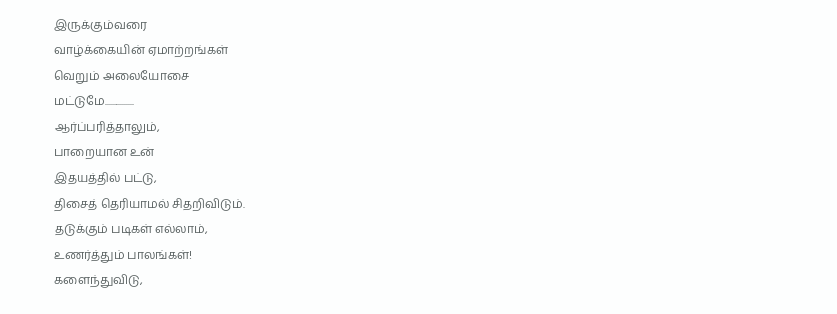இருக்கும்வரை
வாழ்க்கையின் ஏமாற்றங்கள்
வெறும் அலையோசை
மட்டுமே...............
ஆர்ப்பரித்தாலும்,
பாறையான உன்
இதயத்தில் பட்டு,
திசைத் தெரியாமல் சிதறிவிடும்.
தடுக்கும் படிகள் எல்லாம்,
உணர்த்தும் பாலங்கள்!
களைந்துவிடு,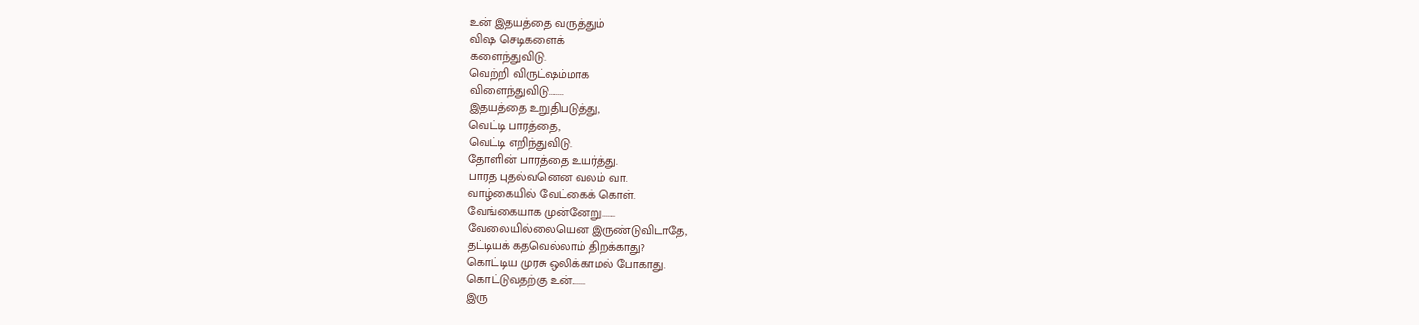உன் இதயத்தை வருத்தும்
விஷ செடிகளைக்
களைந்துவிடு.
வெற்றி விருட்ஷம்மாக
விளைந்துவிடு........
இதயத்தை உறுதிபடுத்து,
வெட்டி பாரத்தை,
வெட்டி எறிந்துவிடு.
தோளின் பாரத்தை உயர்த்து.
பாரத புதல்வனென வலம் வா.
வாழ்கையில் வேட்கைக் கொள்.
வேங்கையாக முன்னேறு.......
வேலையில்லையென இருண்டுவிடாதே,
தட்டியக் கதவெல்லாம் திறக்காது?
கொட்டிய முரசு ஒலிக்காமல் போகாது.
கொட்டுவதற்கு உன்.......
இரு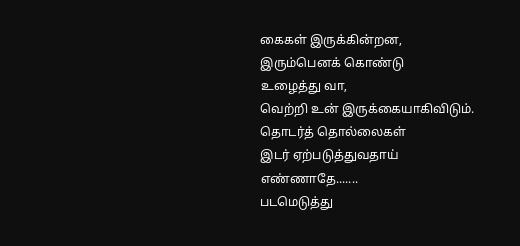கைகள் இருக்கின்றன,
இரும்பெனக் கொண்டு
உழைத்து வா,
வெற்றி உன் இருக்கையாகிவிடும்.
தொடர்த் தொல்லைகள்
இடர் ஏற்படுத்துவதாய்
எண்ணாதே.......
படமெடுத்து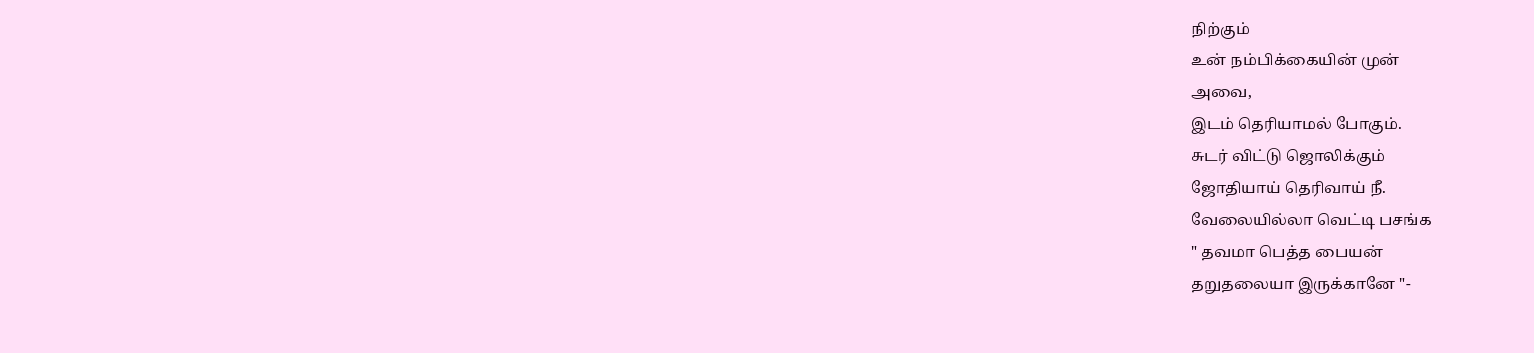நிற்கும்
உன் நம்பிக்கையின் முன்
அவை,
இடம் தெரியாமல் போகும்.
சுடர் விட்டு ஜொலிக்கும்
ஜோதியாய் தெரிவாய் நீ.
வேலையில்லா வெட்டி பசங்க
" தவமா பெத்த பையன்
தறுதலையா இருக்கானே "-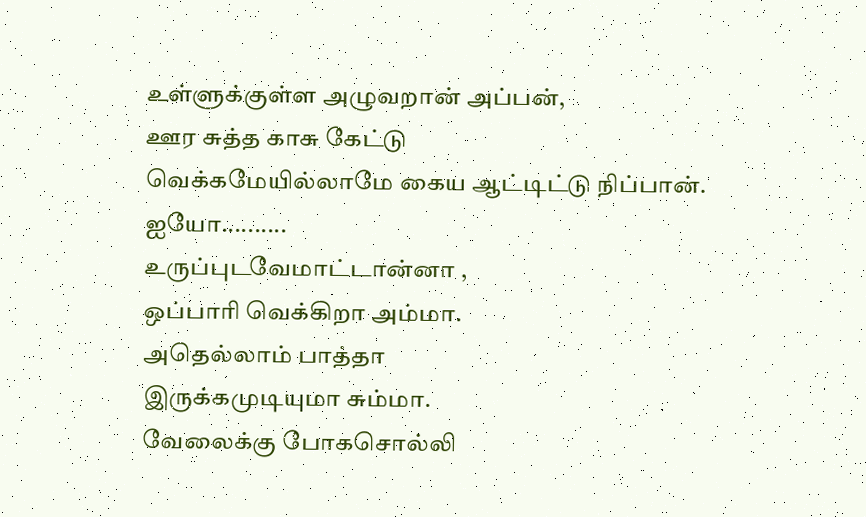உள்ளுக்குள்ள அழுவறான் அப்பன்,
ஊர சுத்த காசு கேட்டு
வெக்கமேயில்லாமே கைய ஆட்டிட்டு நிப்பான்.
ஐயோ..........
உருப்புடவேமாட்டான்னா ,
ஒப்பாரி வெக்கிறா அம்மா.
அதெல்லாம் பாத்தா
இருக்கமுடியுமா சும்மா.
வேலைக்கு போகசொல்லி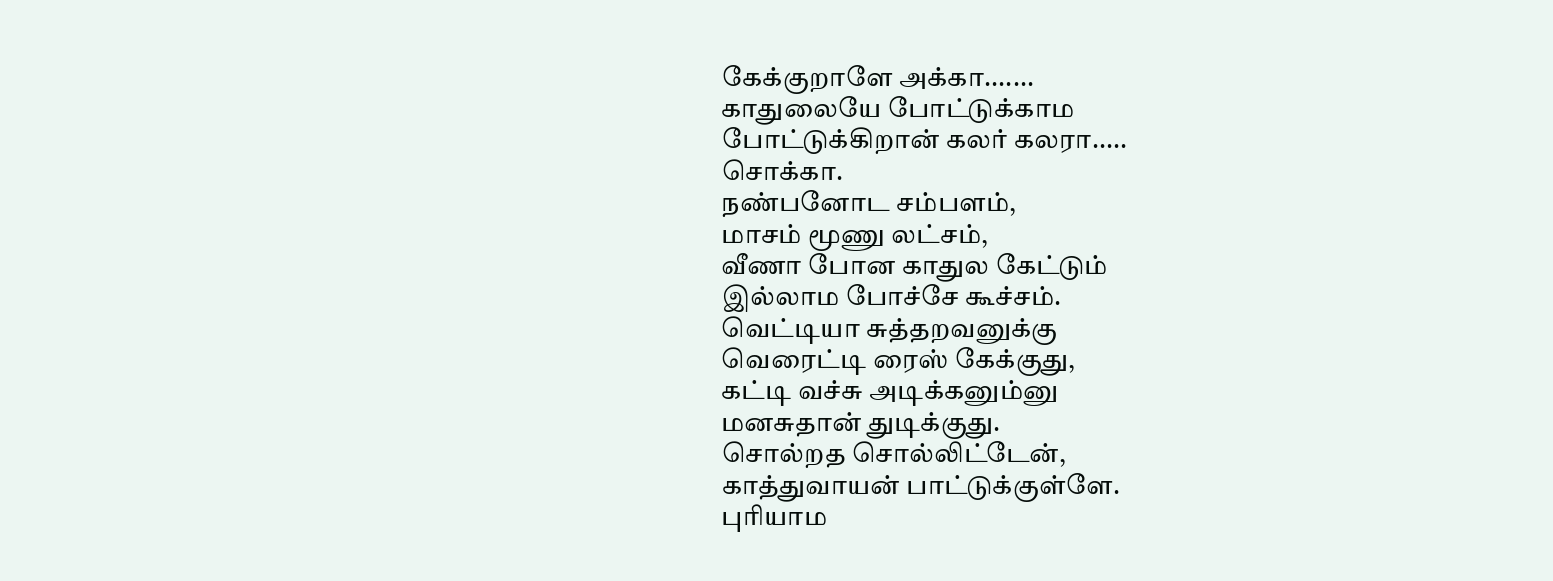கேக்குறாளே அக்கா.......
காதுலையே போட்டுக்காம
போட்டுக்கிறான் கலர் கலரா.....
சொக்கா.
நண்பனோட சம்பளம்,
மாசம் மூணு லட்சம்,
வீணா போன காதுல கேட்டும்
இல்லாம போச்சே கூச்சம்.
வெட்டியா சுத்தறவனுக்கு
வெரைட்டி ரைஸ் கேக்குது,
கட்டி வச்சு அடிக்கனும்னு
மனசுதான் துடிக்குது.
சொல்றத சொல்லிட்டேன்,
காத்துவாயன் பாட்டுக்குள்ளே.
புரியாம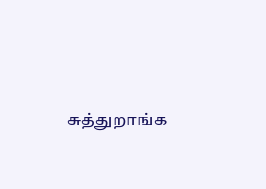சுத்துறாங்க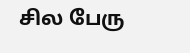சில பேரு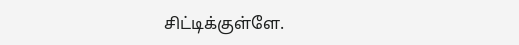சிட்டிக்குள்ளே.